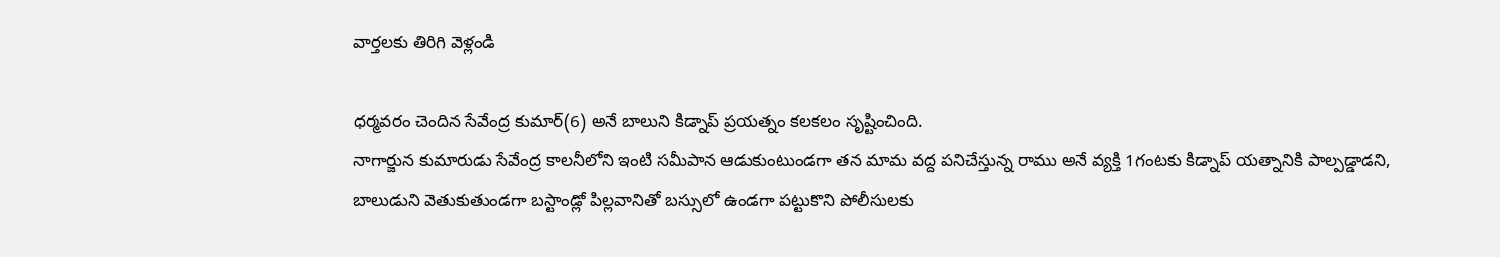వార్తలకు తిరిగి వెళ్లండి

ధర్మవరం చెందిన సేవేంద్ర కుమార్(6) అనే బాలుని కిడ్నాప్ ప్రయత్నం కలకలం సృష్టించింది.
నాగార్జున కుమారుడు సేవేంద్ర కాలనీలోని ఇంటి సమీపాన ఆడుకుంటుండగా తన మామ వద్ద పనిచేస్తున్న రాము అనే వ్యక్తి 1గంటకు కిడ్నాప్ యత్నానికి పాల్పడ్డాడని, బాలుడుని వెతుకుతుండగా బస్టాండ్లో పిల్లవానితో బస్సులో ఉండగా పట్టుకొని పోలీసులకు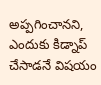అప్పగించానని, ఎందుకు కిడ్నాప్ చేసాడనే విషయం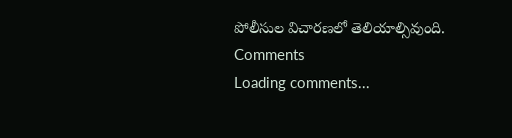పోలీసుల విచారణలో తెలియాల్సివుంది.
Comments
Loading comments...